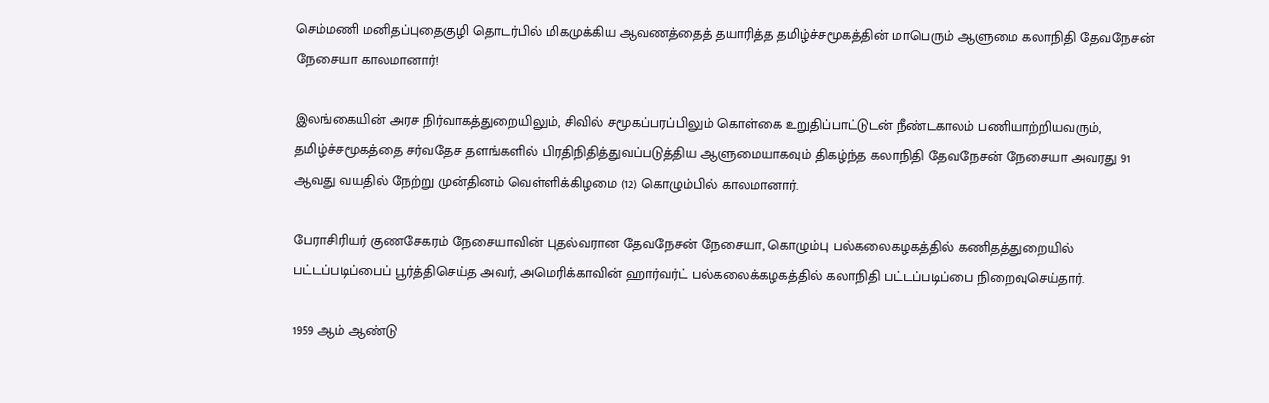செம்மணி மனிதப்புதைகுழி தொடர்பில் மிகமுக்கிய ஆவணத்தைத் தயாரித்த தமிழ்ச்சமூகத்தின் மாபெரும் ஆளுமை கலாநிதி தேவநேசன் நேசையா காலமானார்!

இலங்கையின் அரச நிர்வாகத்துறையிலும், சிவில் சமூகப்பரப்பிலும் கொள்கை உறுதிப்பாட்டுடன் நீண்டகாலம் பணியாற்றியவரும், தமிழ்ச்சமூகத்தை சர்வதேச தளங்களில் பிரதிநிதித்துவப்படுத்திய ஆளுமையாகவும் திகழ்ந்த கலாநிதி தேவநேசன் நேசையா அவரது 91 ஆவது வயதில் நேற்று முன்தினம் வெள்ளிக்கிழமை (12) கொழும்பில் காலமானார்.

பேராசிரியர் குணசேகரம் நேசையாவின் புதல்வரான தேவநேசன் நேசையா, கொழும்பு பல்கலைகழகத்தில் கணிதத்துறையில் பட்டப்படிப்பைப் பூர்த்திசெய்த அவர், அமெரிக்காவின் ஹார்வர்ட் பல்கலைக்கழகத்தில் கலாநிதி பட்டப்படிப்பை நிறைவுசெய்தார்.

1959 ஆம் ஆண்டு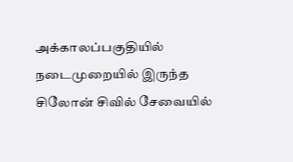அக்காலப்பகுதியில் நடைமுறையில் இருந்த சிலோன் சிவில் சேவையில்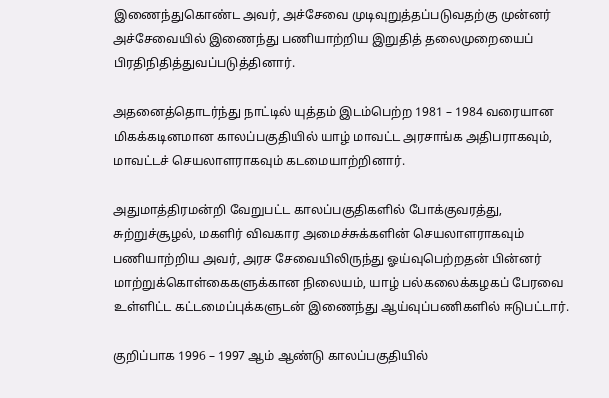இணைந்துகொண்ட அவர், அச்சேவை முடிவுறுத்தப்படுவதற்கு முன்னர் அச்சேவையில் இணைந்து பணியாற்றிய இறுதித் தலைமுறையைப் பிரதிநிதித்துவப்படுத்தினார்.

அதனைத்தொடர்ந்து நாட்டில் யுத்தம் இடம்பெற்ற 1981 – 1984 வரையான மிகக்கடினமான காலப்பகுதியில் யாழ் மாவட்ட அரசாங்க அதிபராகவும், மாவட்டச் செயலாளராகவும் கடமையாற்றினார்.

அதுமாத்திரமன்றி வேறுபட்ட காலப்பகுதிகளில் போக்குவரத்து, சுற்றுச்சூழல், மகளிர் விவகார அமைச்சுக்களின் செயலாளராகவும் பணியாற்றிய அவர், அரச சேவையிலிருந்து ஓய்வுபெற்றதன் பின்னர் மாற்றுக்கொள்கைகளுக்கான நிலையம், யாழ் பல்கலைக்கழகப் பேரவை உள்ளிட்ட கட்டமைப்புக்களுடன் இணைந்து ஆய்வுப்பணிகளில் ஈடுபட்டார்.

குறிப்பாக 1996 – 1997 ஆம் ஆண்டு காலப்பகுதியில்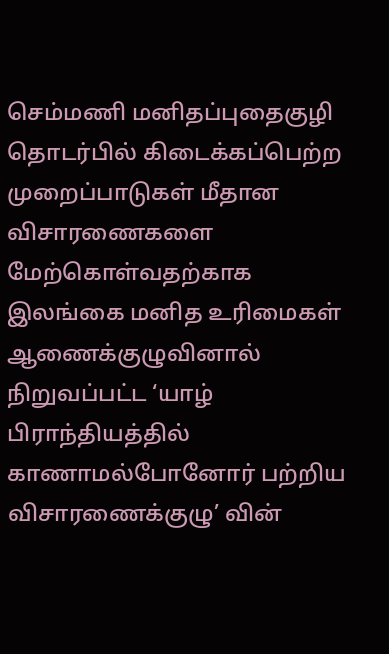செம்மணி மனிதப்புதைகுழி தொடர்பில் கிடைக்கப்பெற்ற முறைப்பாடுகள் மீதான விசாரணைகளை மேற்கொள்வதற்காக இலங்கை மனித உரிமைகள் ஆணைக்குழுவினால் நிறுவப்பட்ட ‘யாழ் பிராந்தியத்தில் காணாமல்போனோர் பற்றிய விசாரணைக்குழு’ வின்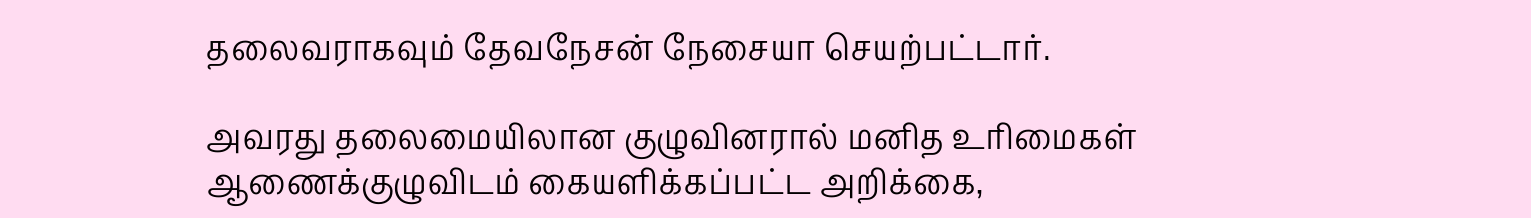தலைவராகவும் தேவநேசன் நேசையா செயற்பட்டார்.

அவரது தலைமையிலான குழுவினரால் மனித உரிமைகள் ஆணைக்குழுவிடம் கையளிக்கப்பட்ட அறிக்கை,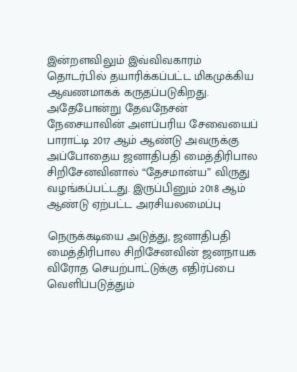இன்றளவிலும் இவ்விவகாரம் தொடர்பில் தயாரிக்கப்பட்ட மிகமுக்கிய ஆவணமாகக் கருதப்படுகிறது. அதேபோன்று தேவநேசன் நேசையாவின் அளப்பரிய சேவையைப் பாராட்டி 2017 ஆம் ஆண்டு அவருக்கு அப்போதைய ஜனாதிபதி மைத்திரிபால சிறிசேனவினால் “தேசமான்ய” விருது வழங்கப்பட்டது. இருப்பினும் 2018 ஆம் ஆண்டு ஏற்பட்ட அரசியலமைப்பு

நெருக்கடியை அடுத்து, ஜனாதிபதி மைத்திரிபால சிறிசேனவின் ஜனநாயக விரோத செயற்பாட்டுக்கு எதிர்ப்பை வெளிப்படுத்தும்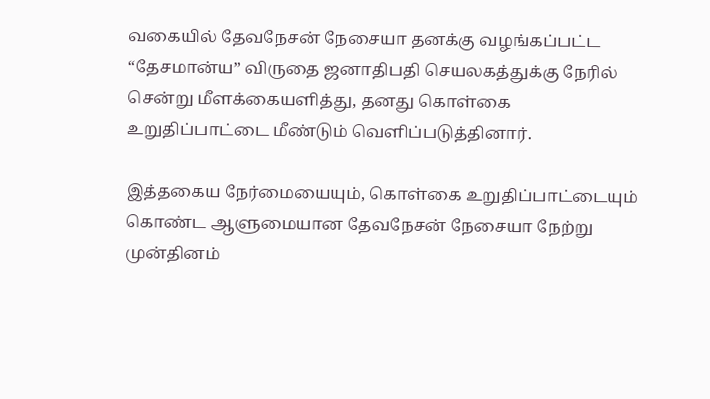வகையில் தேவநேசன் நேசையா தனக்கு வழங்கப்பட்ட “தேசமான்ய” விருதை ஜனாதிபதி செயலகத்துக்கு நேரில் சென்று மீளக்கையளித்து, தனது கொள்கை உறுதிப்பாட்டை மீண்டும் வெளிப்படுத்தினார்.

இத்தகைய நேர்மையையும், கொள்கை உறுதிப்பாட்டையும் கொண்ட ஆளுமையான தேவநேசன் நேசையா நேற்று முன்தினம்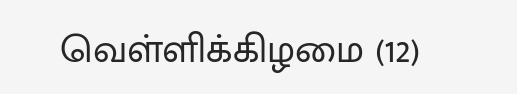வெள்ளிக்கிழமை (12)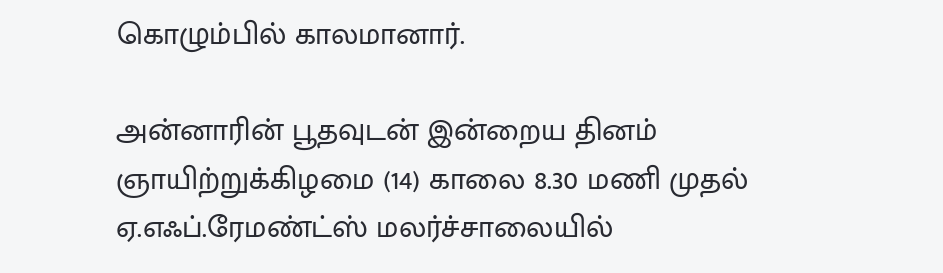கொழும்பில் காலமானார்.

அன்னாரின் பூதவுடன் இன்றைய தினம் ஞாயிற்றுக்கிழமை (14) காலை 8.30 மணி முதல் ஏ.எஃப்.ரேமண்ட்ஸ் மலர்ச்சாலையில்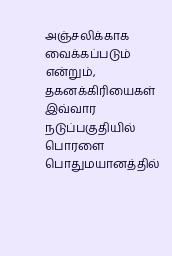அஞ்சலிக்காக வைக்கப்படும் என்றும், தகனக்கிரியைகள் இவ்வார நடுப்பகுதியில் பொரளை பொதுமயானத்தில்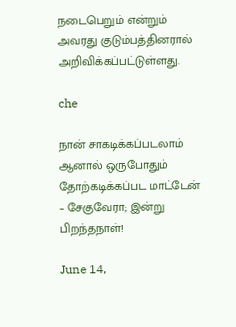நடைபெறும் என்றும் அவரது குடும்பத்தினரால் அறிவிக்கப்பட்டுள்ளது.

che

நான் சாகடிக்கப்படலாம் ஆனால் ஒருபோதும் தோற்கடிக்கப்பட மாட்டேன் – சேகுவேரா; இன்று பிறந்தநாள்!

June 14,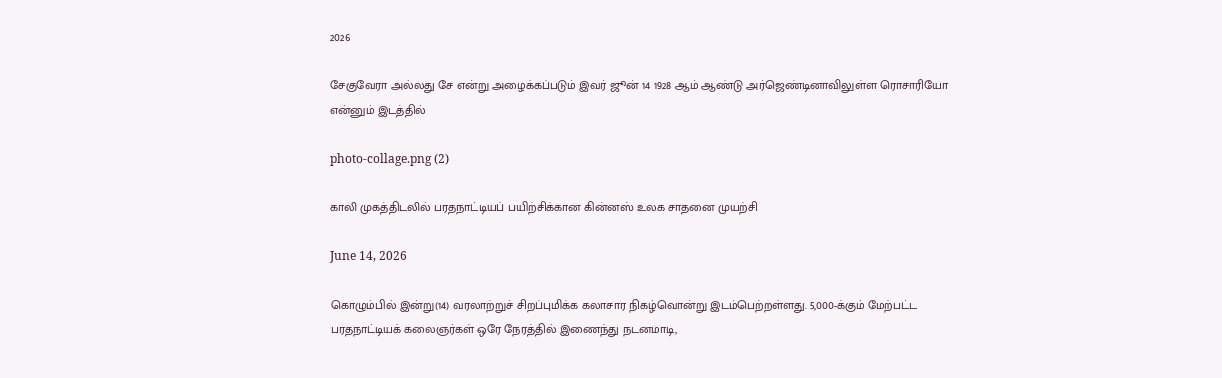2026

சேகுவேரா அல்லது சே என்று அழைக்கப்படும் இவர் ஜூன் 14 1928 ஆம் ஆண்டு அர்ஜெண்டினாவிலுள்ள ரொசாரியோ என்னும் இடத்தில்

photo-collage.png (2)

காலி முகத்திடலில் பரதநாட்டியப் பயிற்சிக்கான கின்னஸ் உலக சாதனை முயற்சி

June 14, 2026

கொழும்பில் இன்று(14) வரலாற்றுச் சிறப்புமிக்க கலாசார நிகழ்வொன்று இடம்பெற்றள்ளது. 5,000-க்கும் மேற்பட்ட பரதநாட்டியக் கலைஞர்கள் ஒரே நேரத்தில் இணைந்து நடனமாடி,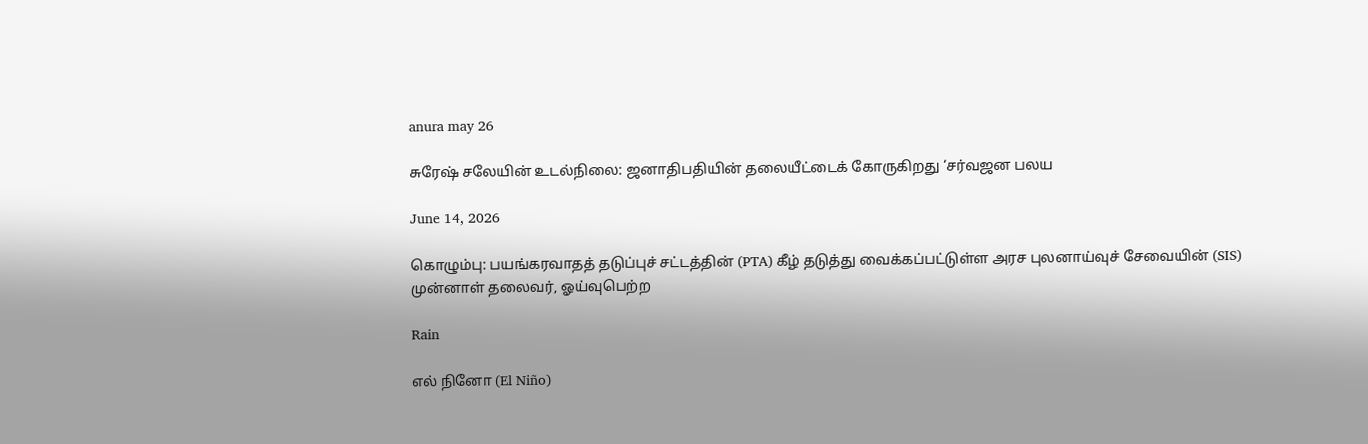anura may 26

சுரேஷ் சலேயின் உடல்நிலை: ஜனாதிபதியின் தலையீட்டைக் கோருகிறது ‘சர்வஜன பலய

June 14, 2026

கொழும்பு: பயங்கரவாதத் தடுப்புச் சட்டத்தின் (PTA) கீழ் தடுத்து வைக்கப்பட்டுள்ள அரச புலனாய்வுச் சேவையின் (SIS) முன்னாள் தலைவர், ஓய்வுபெற்ற

Rain

எல் நினோ (El Niño)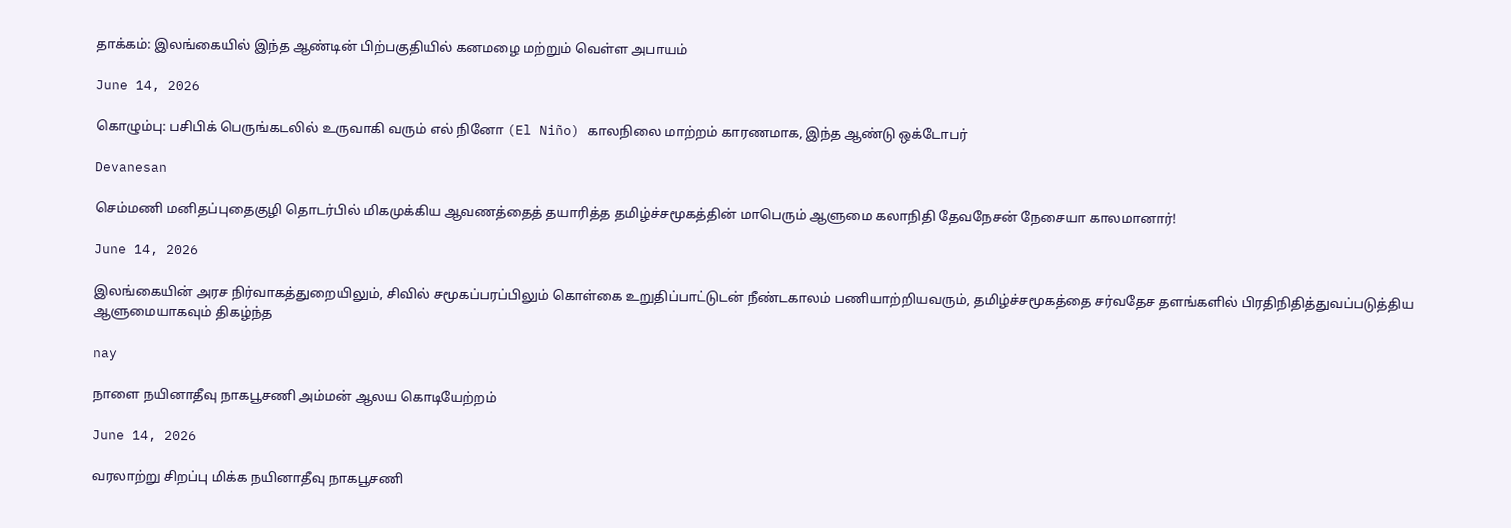தாக்கம்: இலங்கையில் இந்த ஆண்டின் பிற்பகுதியில் கனமழை மற்றும் வெள்ள அபாயம்

June 14, 2026

கொழும்பு: பசிபிக் பெருங்கடலில் உருவாகி வரும் எல் நினோ (El Niño) காலநிலை மாற்றம் காரணமாக, இந்த ஆண்டு ஒக்டோபர்

Devanesan

செம்மணி மனிதப்புதைகுழி தொடர்பில் மிகமுக்கிய ஆவணத்தைத் தயாரித்த தமிழ்ச்சமூகத்தின் மாபெரும் ஆளுமை கலாநிதி தேவநேசன் நேசையா காலமானார்!

June 14, 2026

இலங்கையின் அரச நிர்வாகத்துறையிலும், சிவில் சமூகப்பரப்பிலும் கொள்கை உறுதிப்பாட்டுடன் நீண்டகாலம் பணியாற்றியவரும், தமிழ்ச்சமூகத்தை சர்வதேச தளங்களில் பிரதிநிதித்துவப்படுத்திய ஆளுமையாகவும் திகழ்ந்த

nay

நாளை நயினாதீவு நாகபூசணி அம்மன் ஆலய கொடியேற்றம்

June 14, 2026

வரலாற்று சிறப்பு மிக்க நயினாதீவு நாகபூசணி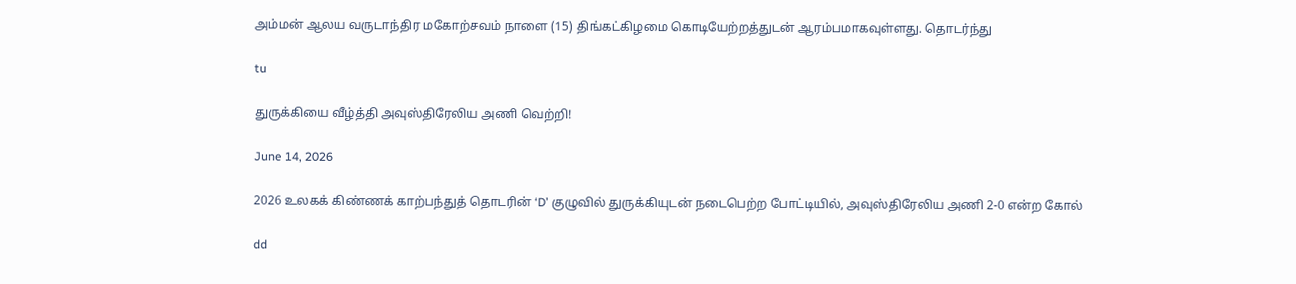அம்மன் ஆலய வருடாந்திர மகோற்சவம் நாளை (15) திங்கட்கிழமை கொடியேற்றத்துடன் ஆரம்பமாகவுள்ளது. தொடர்ந்து

tu

துருக்கியை வீழ்த்தி அவுஸ்திரேலிய அணி வெற்றி!

June 14, 2026

2026 உலகக் கிண்ணக் காற்பந்துத் தொடரின் ‘D’ குழுவில் துருக்கியுடன் நடைபெற்ற போட்டியில், அவுஸ்திரேலிய அணி 2-0 என்ற கோல்

dd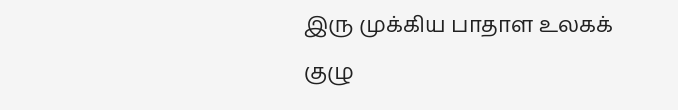இரு முக்கிய பாதாள உலகக் குழு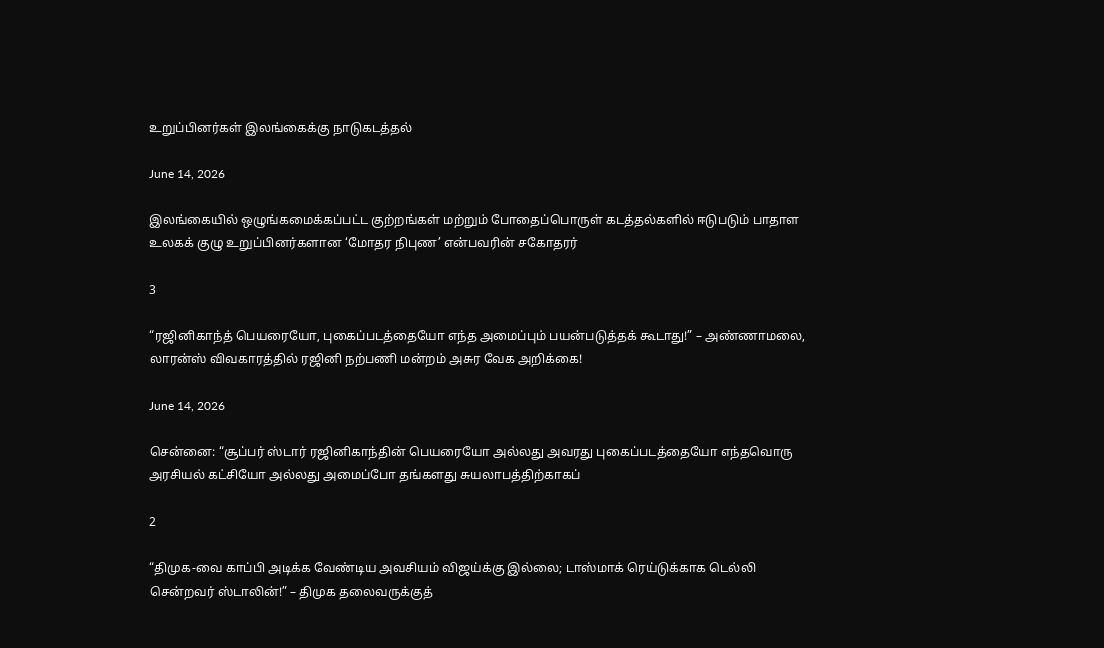உறுப்பினர்கள் இலங்கைக்கு நாடுகடத்தல்

June 14, 2026

இலங்கையில் ஒழுங்கமைக்கப்பட்ட குற்றங்கள் மற்றும் போதைப்பொருள் கடத்தல்களில் ஈடுபடும் பாதாள உலகக் குழு உறுப்பினர்களான ‘மோதர நிபுண’ என்பவரின் சகோதரர்

3

“ரஜினிகாந்த் பெயரையோ, புகைப்படத்தையோ எந்த அமைப்பும் பயன்படுத்தக் கூடாது!” – அண்ணாமலை, லாரன்ஸ் விவகாரத்தில் ரஜினி நற்பணி மன்றம் அசுர வேக அறிக்கை!

June 14, 2026

சென்னை: “சூப்பர் ஸ்டார் ரஜினிகாந்தின் பெயரையோ அல்லது அவரது புகைப்படத்தையோ எந்தவொரு அரசியல் கட்சியோ அல்லது அமைப்போ தங்களது சுயலாபத்திற்காகப்

2

“திமுக-வை காப்பி அடிக்க வேண்டிய அவசியம் விஜய்க்கு இல்லை; டாஸ்மாக் ரெய்டுக்காக டெல்லி சென்றவர் ஸ்டாலின்!” – திமுக தலைவருக்குத்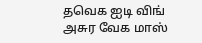தவெக ஐடி விங் அசுர வேக மாஸ்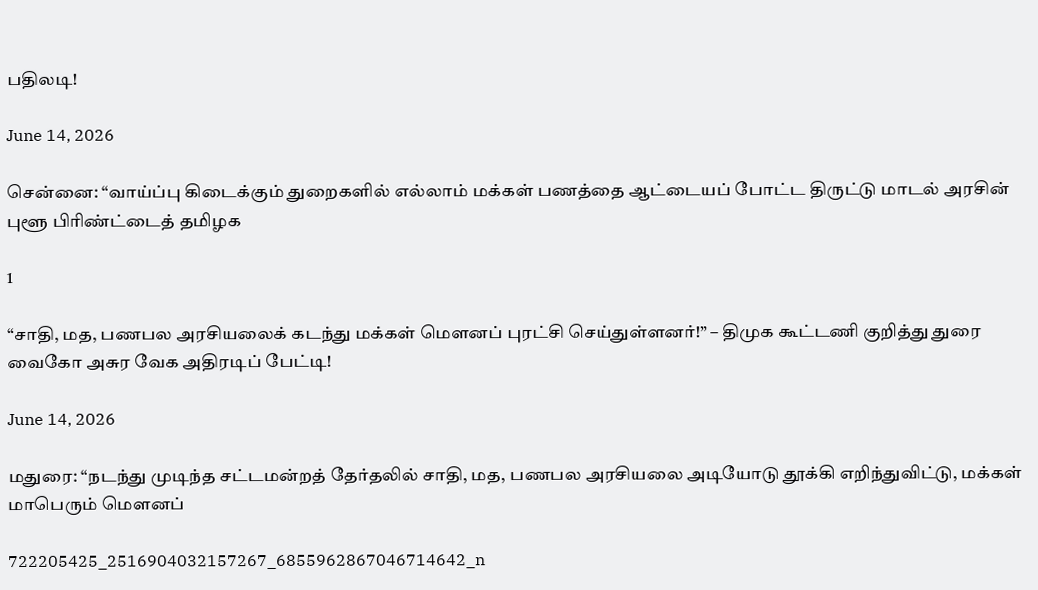பதிலடி!

June 14, 2026

சென்னை: “வாய்ப்பு கிடைக்கும் துறைகளில் எல்லாம் மக்கள் பணத்தை ஆட்டையப் போட்ட திருட்டு மாடல் அரசின் புளூ பிரிண்ட்டைத் தமிழக

1

“சாதி, மத, பணபல அரசியலைக் கடந்து மக்கள் மௌனப் புரட்சி செய்துள்ளனர்!” – திமுக கூட்டணி குறித்து துரை வைகோ அசுர வேக அதிரடிப் பேட்டி!

June 14, 2026

மதுரை: “நடந்து முடிந்த சட்டமன்றத் தேர்தலில் சாதி, மத, பணபல அரசியலை அடியோடு தூக்கி எறிந்துவிட்டு, மக்கள் மாபெரும் மௌனப்

722205425_2516904032157267_6855962867046714642_n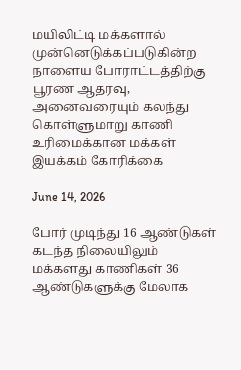மயிலிட்டி மக்களால் முன்னெடுக்கப்படுகின்ற நாளைய போராட்டத்திற்கு பூரண ஆதரவு, அனைவரையும் கலந்து கொள்ளுமாறு காணி உரிமைக்கான மக்கள் இயக்கம் கோரிக்கை

June 14, 2026

போர் முடிந்து 16 ஆண்டுகள் கடந்த நிலையிலும் மக்களது காணிகள் 36 ஆண்டுகளுக்கு மேலாக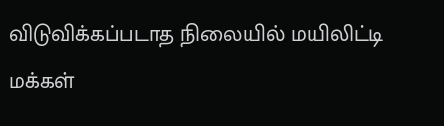விடுவிக்கப்படாத நிலையில் மயிலிட்டி மக்கள்